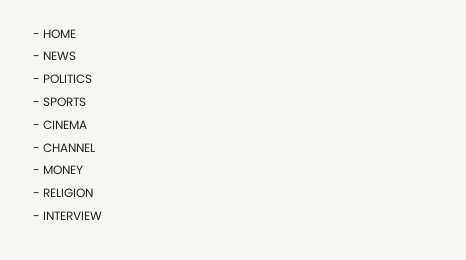- HOME
- NEWS
- POLITICS
- SPORTS
- CINEMA
- CHANNEL
- MONEY
- RELIGION
- INTERVIEW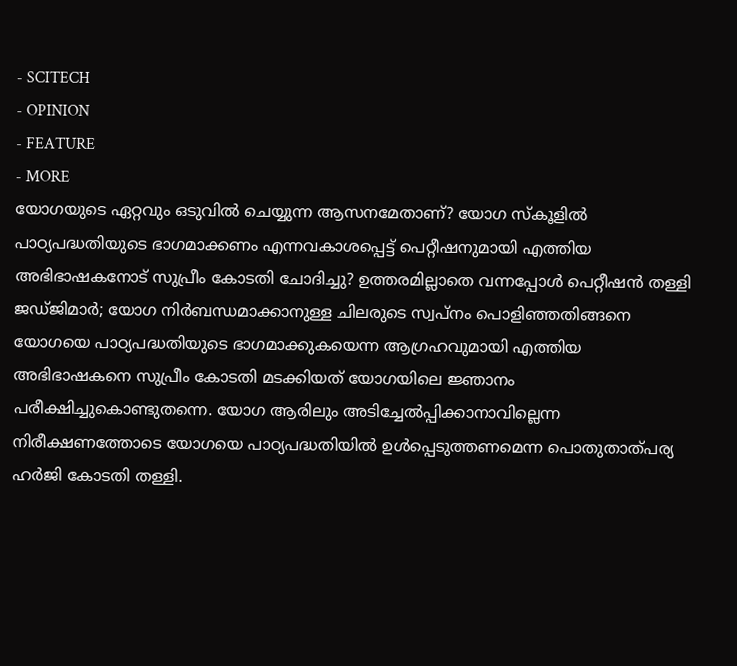- SCITECH
- OPINION
- FEATURE
- MORE
യോഗയുടെ ഏറ്റവും ഒടുവിൽ ചെയ്യുന്ന ആസനമേതാണ്? യോഗ സ്കൂളിൽ പാഠ്യപദ്ധതിയുടെ ഭാഗമാക്കണം എന്നവകാശപ്പെട്ട് പെറ്റീഷനുമായി എത്തിയ അഭിഭാഷകനോട് സുപ്രീം കോടതി ചോദിച്ചു? ഉത്തരമില്ലാതെ വന്നപ്പോൾ പെറ്റീഷൻ തള്ളി ജഡ്ജിമാർ; യോഗ നിർബന്ധമാക്കാനുള്ള ചിലരുടെ സ്വപ്നം പൊളിഞ്ഞതിങ്ങനെ
യോഗയെ പാഠ്യപദ്ധതിയുടെ ഭാഗമാക്കുകയെന്ന ആഗ്രഹവുമായി എത്തിയ അഭിഭാഷകനെ സുപ്രീം കോടതി മടക്കിയത് യോഗയിലെ ജ്ഞാനം പരീക്ഷിച്ചുകൊണ്ടുതന്നെ. യോഗ ആരിലും അടിച്ചേൽപ്പിക്കാനാവില്ലെന്ന നിരീക്ഷണത്തോടെ യോഗയെ പാഠ്യപദ്ധതിയിൽ ഉൾപ്പെടുത്തണമെന്ന പൊതുതാത്പര്യ ഹർജി കോടതി തള്ളി.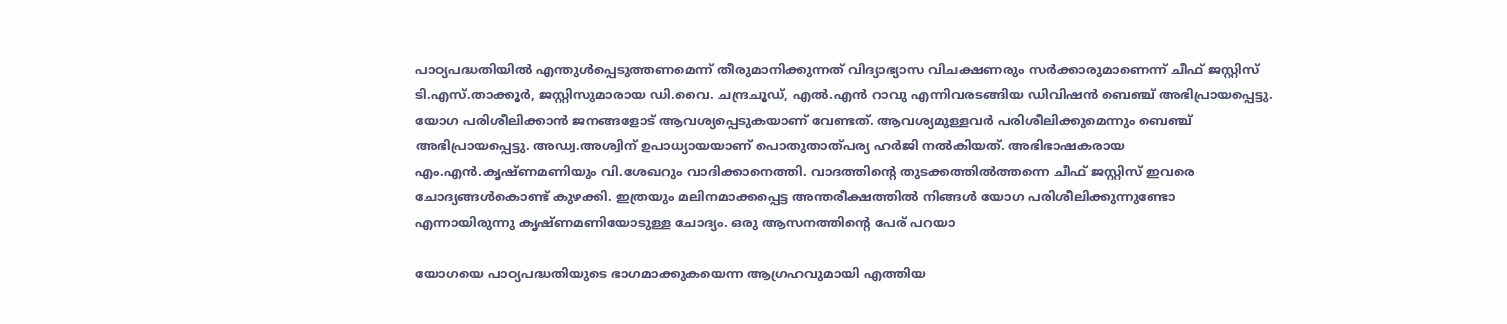പാഠ്യപദ്ധതിയിൽ എന്തുൾപ്പെടുത്തണമെന്ന് തീരുമാനിക്കുന്നത് വിദ്യാഭ്യാസ വിചക്ഷണരും സർക്കാരുമാണെന്ന് ചീഫ് ജസ്റ്റിസ് ടി.എസ്.താക്കൂർ, ജസ്റ്റിസുമാരായ ഡി.വൈ. ചന്ദ്രചൂഡ്, എൽ.എൻ റാവു എന്നിവരടങ്ങിയ ഡിവിഷൻ ബെഞ്ച് അഭിപ്രായപ്പെട്ടു. യോഗ പരിശീലിക്കാൻ ജനങ്ങളോട് ആവശ്യപ്പെടുകയാണ് വേണ്ടത്. ആവശ്യമുള്ളവർ പരിശീലിക്കുമെന്നും ബെഞ്ച് അഭിപ്രായപ്പെട്ടു. അഡ്വ.അശ്വിന് ഉപാധ്യായയാണ് പൊതുതാത്പര്യ ഹർജി നൽകിയത്. അഭിഭാഷകരായ എം.എൻ.കൃഷ്ണമണിയും വി.ശേഖറും വാദിക്കാനെത്തി. വാദത്തിന്റെ തുടക്കത്തിൽത്തന്നെ ചീഫ് ജസ്റ്റിസ് ഇവരെ ചോദ്യങ്ങൾകൊണ്ട് കുഴക്കി. ഇത്രയും മലിനമാക്കപ്പെട്ട അന്തരീക്ഷത്തിൽ നിങ്ങൾ യോഗ പരിശീലിക്കുന്നുണ്ടോ എന്നായിരുന്നു കൃഷ്ണമണിയോടുള്ള ചോദ്യം. ഒരു ആസനത്തിന്റെ പേര് പറയാ

യോഗയെ പാഠ്യപദ്ധതിയുടെ ഭാഗമാക്കുകയെന്ന ആഗ്രഹവുമായി എത്തിയ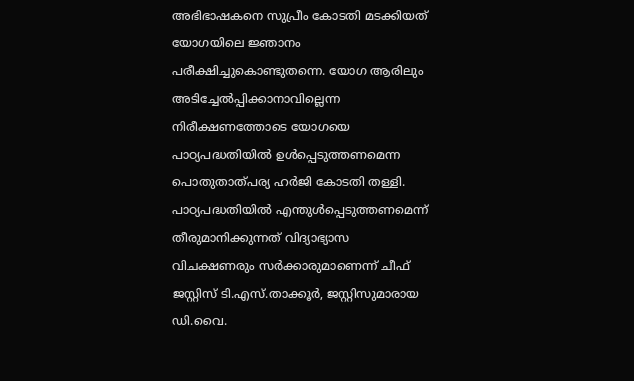അഭിഭാഷകനെ സുപ്രീം കോടതി മടക്കിയത് യോഗയിലെ ജ്ഞാനം പരീക്ഷിച്ചുകൊണ്ടുതന്നെ. യോഗ ആരിലും അടിച്ചേൽപ്പിക്കാനാവില്ലെന്ന നിരീക്ഷണത്തോടെ യോഗയെ പാഠ്യപദ്ധതിയിൽ ഉൾപ്പെടുത്തണമെന്ന പൊതുതാത്പര്യ ഹർജി കോടതി തള്ളി.
പാഠ്യപദ്ധതിയിൽ എന്തുൾപ്പെടുത്തണമെന്ന് തീരുമാനിക്കുന്നത് വിദ്യാഭ്യാസ വിചക്ഷണരും സർക്കാരുമാണെന്ന് ചീഫ് ജസ്റ്റിസ് ടി.എസ്.താക്കൂർ, ജസ്റ്റിസുമാരായ ഡി.വൈ.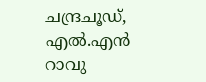ചന്ദ്രചൂഡ്, എൽ.എൻ റാവു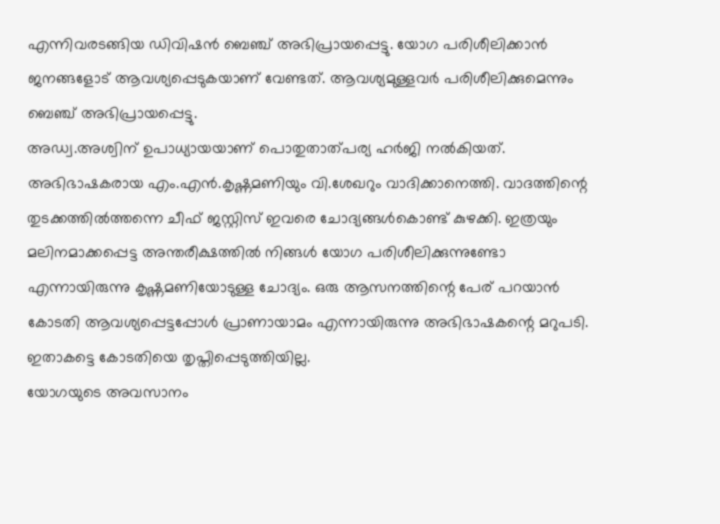എന്നിവരടങ്ങിയ ഡിവിഷൻ ബെഞ്ച് അഭിപ്രായപ്പെട്ടു. യോഗ പരിശീലിക്കാൻ ജനങ്ങളോട് ആവശ്യപ്പെടുകയാണ് വേണ്ടത്. ആവശ്യമുള്ളവർ പരിശീലിക്കുമെന്നും ബെഞ്ച് അഭിപ്രായപ്പെട്ടു.
അഡ്വ.അശ്വിന് ഉപാധ്യായയാണ് പൊതുതാത്പര്യ ഹർജി നൽകിയത്. അഭിഭാഷകരായ എം.എൻ.കൃഷ്ണമണിയും വി.ശേഖറും വാദിക്കാനെത്തി. വാദത്തിന്റെ തുടക്കത്തിൽത്തന്നെ ചീഫ് ജസ്റ്റിസ് ഇവരെ ചോദ്യങ്ങൾകൊണ്ട് കുഴക്കി. ഇത്രയും മലിനമാക്കപ്പെട്ട അന്തരീക്ഷത്തിൽ നിങ്ങൾ യോഗ പരിശീലിക്കുന്നുണ്ടോ എന്നായിരുന്നു കൃഷ്ണമണിയോടുള്ള ചോദ്യം. ഒരു ആസനത്തിന്റെ പേര് പറയാൻ കോടതി ആവശ്യപ്പെട്ടപ്പോൾ പ്രാണായാമം എന്നായിരുന്നു അഭിഭാഷകന്റെ മറുപടി. ഇതാകട്ടെ കോടതിയെ തൃപ്തിപ്പെടുത്തിയില്ല.
യോഗയുടെ അവസാനം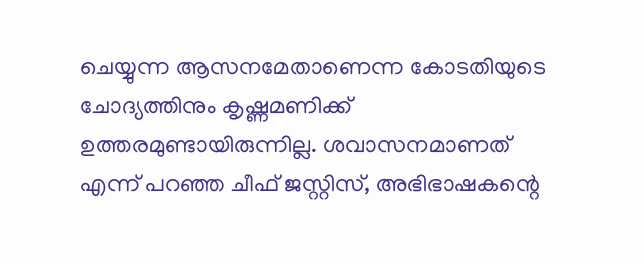ചെയ്യുന്ന ആസനമേതാണെന്ന കോടതിയുടെ ചോദ്യത്തിനും കൃഷ്ണമണിക്ക് ഉത്തരമുണ്ടായിരുന്നില്ല. ശവാസനമാണത് എന്ന് പറഞ്ഞ ചീഫ് ജസ്റ്റിസ്, അഭിഭാഷകന്റെ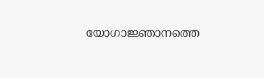യോഗാജ്ഞാനത്തെ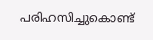പരിഹസിച്ചുകൊണ്ട്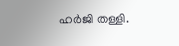ഹർജി തള്ളി.